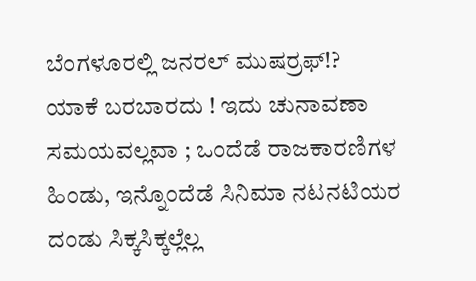ಬೆಂಗಳೂರಲ್ಲಿ ಜನರಲ್ ಮುಷರ್ರಫ್!?
ಯಾಕೆ ಬರಬಾರದು ! ಇದು ಚುನಾವಣಾ ಸಮಯವಲ್ಲವಾ ; ಒಂದೆಡೆ ರಾಜಕಾರಣಿಗಳ ಹಿಂಡು, ಇನ್ನೊಂದೆಡೆ ಸಿನಿಮಾ ನಟನಟಿಯರ ದಂಡು ಸಿಕ್ಕಸಿಕ್ಕಲ್ಲೆಲ್ಲ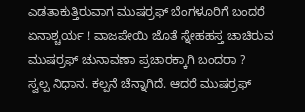ಎಡತಾಕುತ್ತಿರುವಾಗ ಮುಷರ್ರಫ್ ಬೆಂಗಳೂರಿಗೆ ಬಂದರೆ ಏನಾಶ್ಚರ್ಯ ! ವಾಜಪೇಯಿ ಜೊತೆ ಸ್ನೇಹಹಸ್ತ ಚಾಚಿರುವ ಮುಷರ್ರಫ್ ಚುನಾವಣಾ ಪ್ರಚಾರಕ್ಕಾಗಿ ಬಂದರಾ ?
ಸ್ವಲ್ಪ ನಿಧಾನ. ಕಲ್ಪನೆ ಚೆನ್ನಾಗಿದೆ. ಆದರೆ ಮುಷರ್ರಫ್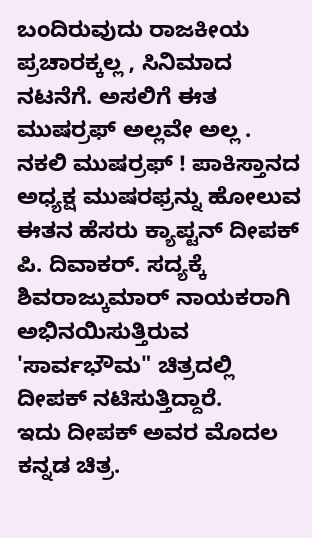ಬಂದಿರುವುದು ರಾಜಕೀಯ ಪ್ರಚಾರಕ್ಕಲ್ಲ , ಸಿನಿಮಾದ ನಟನೆಗೆ. ಅಸಲಿಗೆ ಈತ ಮುಷರ್ರಫ್ ಅಲ್ಲವೇ ಅಲ್ಲ . ನಕಲಿ ಮುಷರ್ರಫ್ ! ಪಾಕಿಸ್ತಾನದ ಅಧ್ಯಕ್ಷ ಮುಷರಫ್ರನ್ನು ಹೋಲುವ ಈತನ ಹೆಸರು ಕ್ಯಾಪ್ಟನ್ ದೀಪಕ್ ಪಿ. ದಿವಾಕರ್. ಸದ್ಯಕ್ಕೆ ಶಿವರಾಜ್ಕುಮಾರ್ ನಾಯಕರಾಗಿ ಅಭಿನಯಿಸುತ್ತಿರುವ 'ಸಾರ್ವಭೌಮ" ಚಿತ್ರದಲ್ಲಿ ದೀಪಕ್ ನಟಿಸುತ್ತಿದ್ದಾರೆ.
ಇದು ದೀಪಕ್ ಅವರ ಮೊದಲ ಕನ್ನಡ ಚಿತ್ರ.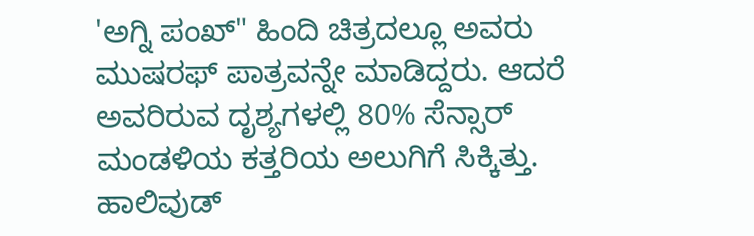'ಅಗ್ನಿ ಪಂಖ್" ಹಿಂದಿ ಚಿತ್ರದಲ್ಲೂ ಅವರು ಮುಷರಫ್ ಪಾತ್ರವನ್ನೇ ಮಾಡಿದ್ದರು. ಆದರೆ ಅವರಿರುವ ದೃಶ್ಯಗಳಲ್ಲಿ 80% ಸೆನ್ಸಾರ್ ಮಂಡಳಿಯ ಕತ್ತರಿಯ ಅಲುಗಿಗೆ ಸಿಕ್ಕಿತ್ತು. ಹಾಲಿವುಡ್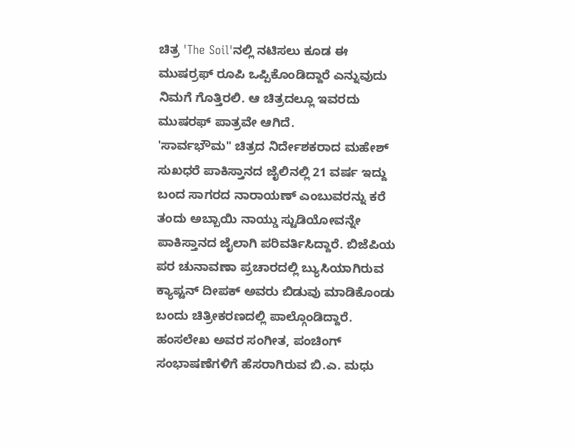ಚಿತ್ರ 'The Soil'ನಲ್ಲಿ ನಟಿಸಲು ಕೂಡ ಈ ಮುಷರ್ರಫ್ ರೂಪಿ ಒಪ್ಪಿಕೊಂಡಿದ್ದಾರೆ ಎನ್ನುವುದು ನಿಮಗೆ ಗೊತ್ತಿರಲಿ. ಆ ಚಿತ್ರದಲ್ಲೂ ಇವರದು ಮುಷರಫ್ ಪಾತ್ರವೇ ಆಗಿದೆ.
'ಸಾರ್ವಭೌಮ" ಚಿತ್ರದ ನಿರ್ದೇಶಕರಾದ ಮಹೇಶ್ ಸುಖಧರೆ ಪಾಕಿಸ್ತಾನದ ಜೈಲಿನಲ್ಲಿ 21 ವರ್ಷ ಇದ್ದು ಬಂದ ಸಾಗರದ ನಾರಾಯಣ್ ಎಂಬುವರನ್ನು ಕರೆ ತಂದು ಅಬ್ಬಾಯಿ ನಾಯ್ಡು ಸ್ಟುಡಿಯೋವನ್ನೇ ಪಾಕಿಸ್ತಾನದ ಜೈಲಾಗಿ ಪರಿವರ್ತಿಸಿದ್ದಾರೆ. ಬಿಜೆಪಿಯ ಪರ ಚುನಾವಣಾ ಪ್ರಚಾರದಲ್ಲಿ ಬ್ಯುಸಿಯಾಗಿರುವ ಕ್ಯಾಪ್ಟನ್ ದೀಪಕ್ ಅವರು ಬಿಡುವು ಮಾಡಿಕೊಂಡು ಬಂದು ಚಿತ್ರೀಕರಣದಲ್ಲಿ ಪಾಲ್ಗೊಂಡಿದ್ದಾರೆ.
ಹಂಸಲೇಖ ಅವರ ಸಂಗೀತ, ಪಂಚಿಂಗ್ ಸಂಭಾಷಣೆಗಳಿಗೆ ಹೆಸರಾಗಿರುವ ಬಿ.ಎ. ಮಧು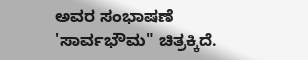ಅವರ ಸಂಭಾಷಣೆ 'ಸಾರ್ವಭೌಮ" ಚಿತ್ರಕ್ಕಿದೆ.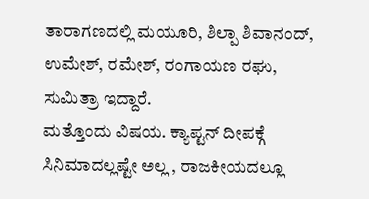ತಾರಾಗಣದಲ್ಲಿ ಮಯೂರಿ, ಶಿಲ್ಪಾ ಶಿವಾನಂದ್, ಉಮೇಶ್, ರಮೇಶ್, ರಂಗಾಯಣ ರಘು, ಸುಮಿತ್ರಾ ಇದ್ದಾರೆ.
ಮತ್ತೊಂದು ವಿಷಯ. ಕ್ಯಾಪ್ಟನ್ ದೀಪಕ್ಗೆ ಸಿನಿಮಾದಲ್ಲಷ್ಟೇ ಅಲ್ಲ , ರಾಜಕೀಯದಲ್ಲೂ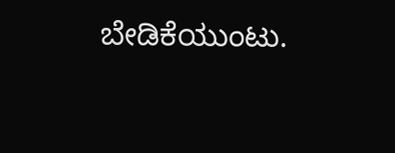ಬೇಡಿಕೆಯುಂಟು.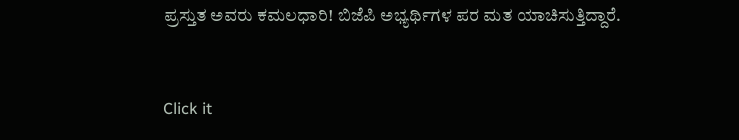ಪ್ರಸ್ತುತ ಅವರು ಕಮಲಧಾರಿ! ಬಿಜೆಪಿ ಅಭ್ಯರ್ಥಿಗಳ ಪರ ಮತ ಯಾಚಿಸುತ್ತಿದ್ದಾರೆ.


Click it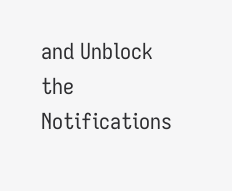and Unblock the Notifications